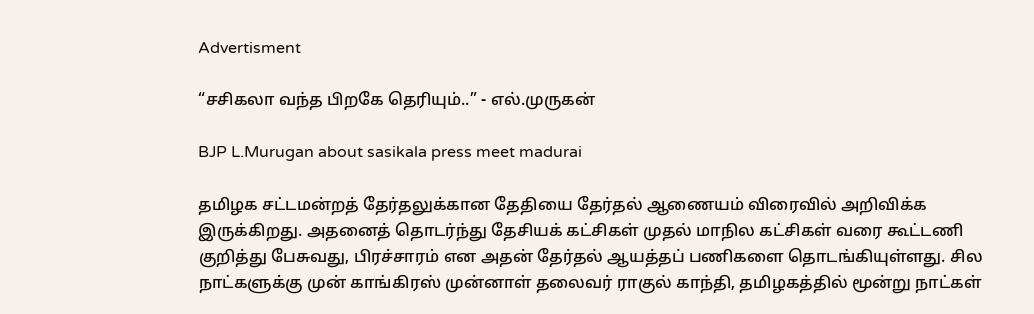Advertisment

“சசிகலா வந்த பிறகே தெரியும்..” - எல்.முருகன்

BJP L.Murugan about sasikala press meet madurai

தமிழக சட்டமன்றத் தேர்தலுக்கான தேதியை தேர்தல் ஆணையம் விரைவில் அறிவிக்க இருக்கிறது. அதனைத் தொடர்ந்து தேசியக் கட்சிகள் முதல் மாநில கட்சிகள் வரை கூட்டணி குறித்து பேசுவது, பிரச்சாரம் என அதன் தேர்தல் ஆயத்தப் பணிகளை தொடங்கியுள்ளது. சில நாட்களுக்கு முன் காங்கிரஸ் முன்னாள் தலைவர் ராகுல் காந்தி, தமிழகத்தில் மூன்று நாட்கள்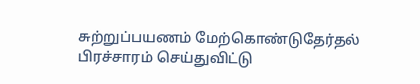சுற்றுப்பயணம் மேற்கொண்டுதேர்தல் பிரச்சாரம் செய்துவிட்டு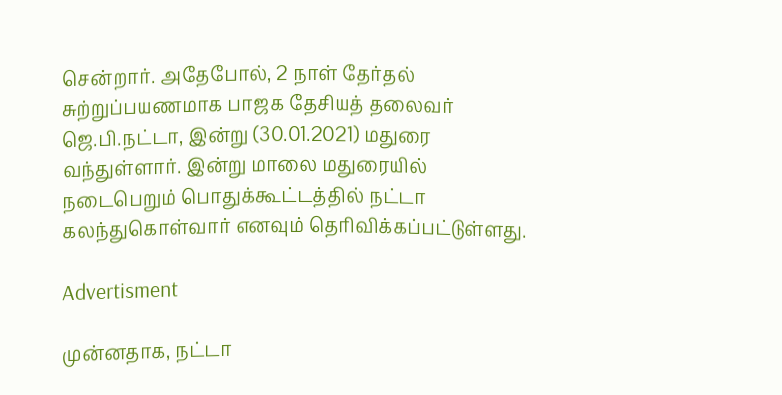சென்றார். அதேபோல், 2 நாள் தேர்தல் சுற்றுப்பயணமாக பாஜக தேசியத் தலைவர் ஜெ.பி.நட்டா, இன்று (30.01.2021) மதுரை வந்துள்ளார். இன்று மாலை மதுரையில் நடைபெறும் பொதுக்கூட்டத்தில் நட்டா கலந்துகொள்வார் எனவும் தெரிவிக்கப்பட்டுள்ளது.

Advertisment

முன்னதாக, நட்டா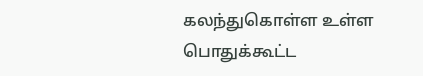கலந்துகொள்ள உள்ள பொதுக்கூட்ட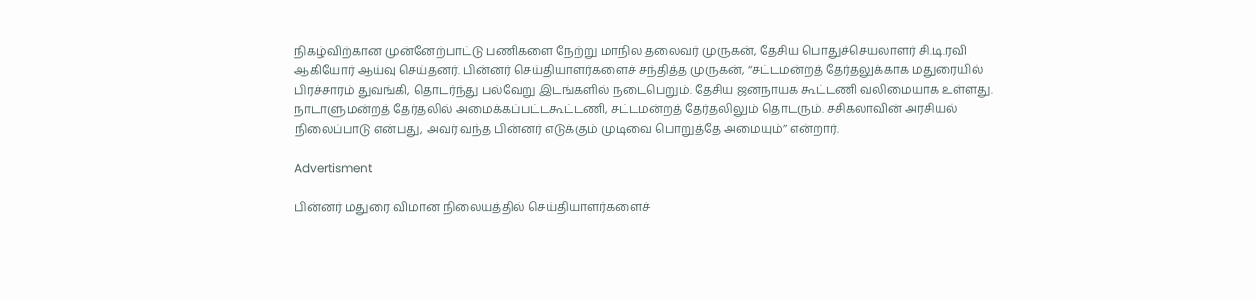நிகழ்விற்கான முன்னேற்பாட்டு பணிகளை நேற்று மாநில தலைவர் முருகன், தேசிய பொதுச்செயலாளர் சி.டி.ரவி ஆகியோர் ஆய்வு செய்தனர். பின்னர் செய்தியாளர்களைச் சந்தித்த முருகன், ‘‘சட்டமன்றத் தேர்தலுக்காக மதுரையில் பிரச்சாரம் துவங்கி, தொடர்ந்து பல்வேறு இடங்களில் நடைபெறும். தேசிய ஜனநாயக கூட்டணி வலிமையாக உள்ளது. நாடாளுமன்றத் தேர்தலில் அமைக்கப்பட்டகூட்டணி, சட்டமன்றத் தேர்தலிலும் தொடரும். சசிகலாவின் அரசியல் நிலைப்பாடு என்பது, அவர் வந்த பின்னர் எடுக்கும் முடிவை பொறுத்தே அமையும்’’ என்றார்.

Advertisment

பின்னர் மதுரை விமான நிலையத்தில் செய்தியாளர்களைச்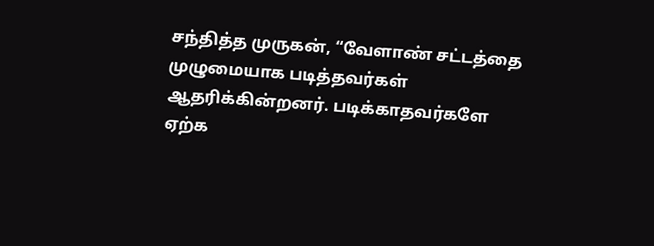சந்தித்த முருகன், “வேளாண் சட்டத்தை முழுமையாக படித்தவர்கள் ஆதரிக்கின்றனர். படிக்காதவர்களே ஏற்க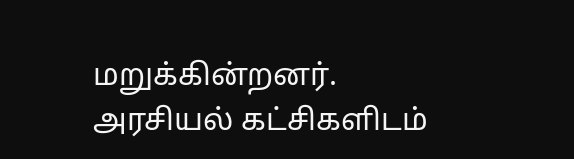மறுக்கின்றனர். அரசியல் கட்சிகளிடம்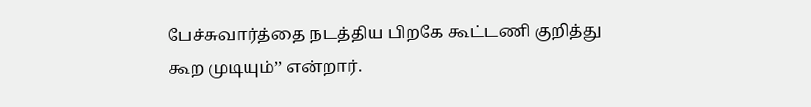பேச்சுவார்த்தை நடத்திய பிறகே கூட்டணி குறித்து கூற முடியும்’’ என்றார்.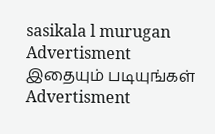sasikala l murugan
Advertisment
இதையும் படியுங்கள்
Advertisment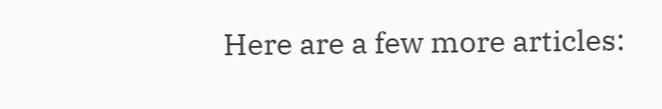Here are a few more articles: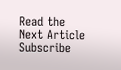Read the Next Article
Subscribe